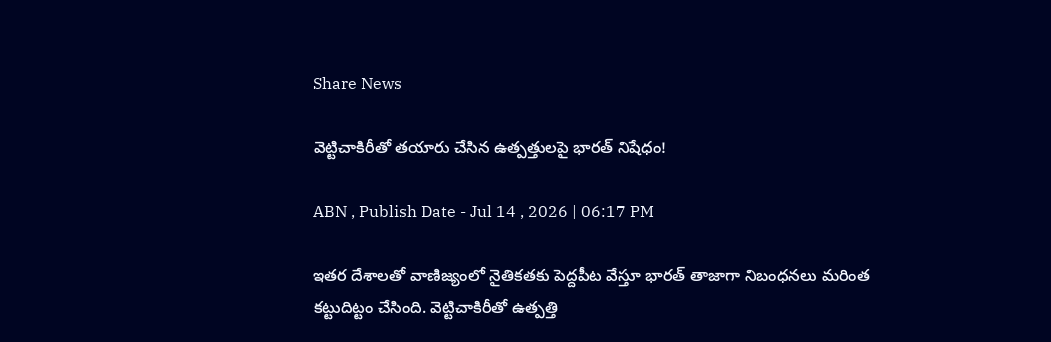Share News

వెట్టిచాకిరీతో తయారు చేసిన ఉత్పత్తులపై భారత్ నిషేధం!

ABN , Publish Date - Jul 14 , 2026 | 06:17 PM

ఇతర దేశాలతో వాణిజ్యంలో నైతికతకు పెద్దపీట వేస్తూ భారత్ తాజాగా నిబంధనలు మరింత కట్టుదిట్టం చేసింది. వెట్టిచాకిరీతో ఉత్పత్తి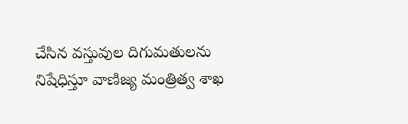చేసిన వస్తువుల దిగుమతులను నిషేధిస్తూ వాణిజ్య మంత్రిత్వ శాఖ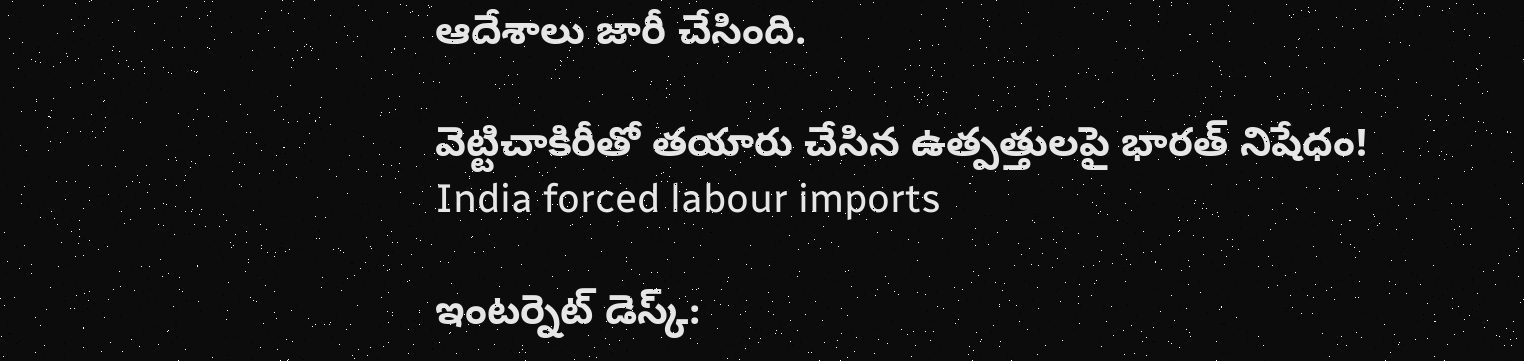ఆదేశాలు జారీ చేసింది.

వెట్టిచాకిరీతో తయారు చేసిన ఉత్పత్తులపై భారత్ నిషేధం!
India forced labour imports

ఇంటర్నెట్ డెస్క్: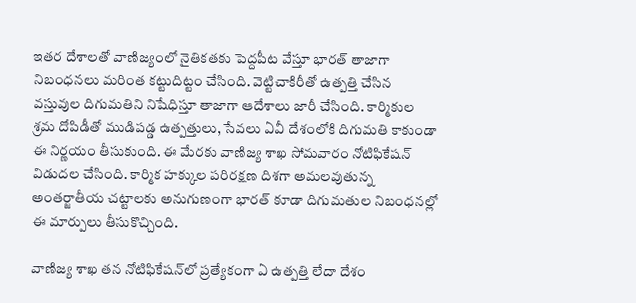ఇతర దేశాలతో వాణిజ్యంలో నైతికతకు పెద్దపీట వేస్తూ భారత్ తాజాగా నిబంధనలు మరింత కట్టుదిట్టం చేసింది. వెట్టిచాకిరీతో ఉత్పత్తి చేసిన వస్తువుల దిగుమతిని నిషేధిస్తూ తాజాగా ఆదేశాలు జారీ చేసింది. కార్మికుల శ్రమ దోపిడీతో ముడిపడ్డ ఉత్పత్తులు, సేవలు ఏవీ దేశంలోకి దిగుమతి కాకుండా ఈ నిర్ణయం తీసుకుంది. ఈ మేరకు వాణిజ్య శాఖ సోమవారం నోటిఫికేషన్ విడుదల చేసింది. కార్మిక హక్కుల పరిరక్షణ దిశగా అమలవుతున్న అంతర్జాతీయ చట్టాలకు అనుగుణంగా భారత్ కూడా దిగుమతుల నిబంధనల్లో ఈ మార్పులు తీసుకొచ్చింది.

వాణిజ్య శాఖ తన నోటిఫికేషన్‌లో ప్రత్యేకంగా ఏ ఉత్పత్తి లేదా దేశం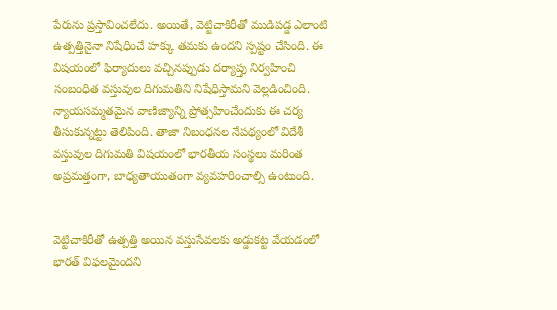పేరును ప్రస్తావించలేదు. అయితే, వెట్టిచాకిరీతో ముడిపడ్డ ఎలాంటి ఉత్పత్తినైనా నిషేధించే హక్కు తమకు ఉందని స్పష్టం చేసింది. ఈ విషయంలో ఫిర్యాదులు వచ్చినప్పుడు దర్యాప్తు నిర్వహించి సంబంధిత వస్తువుల దిగుమతిని నిషేధిస్తామని వెల్లడించింది. న్యాయసమ్మతమైన వాణిజ్యాన్ని ప్రోత్సహించేందుకు ఈ చర్య తీసుకున్నట్టు తెలిపింది. తాజా నిబంధనల నేపథ్యంలో విదేశీ వస్తువుల దిగుమతి విషయంలో భారతీయ సంస్థలు మరింత అప్రమత్తంగా, బాధ్యతాయుతంగా వ్యవహరించాల్సి ఉంటుంది.


వెట్టిచాకిరీతో ఉత్పత్తి అయిన వస్తుసేవలకు అడ్డుకట్ట వేయడంలో భారత్ విఫలమైందని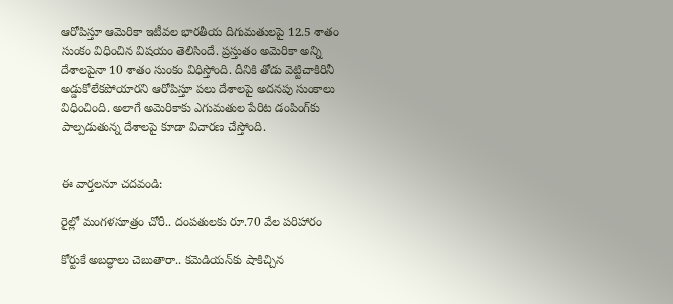ఆరోపిస్తూ ఆమెరికా ఇటీవల భారతీయ దిగుమతులపై 12.5 శాతం సుంకం విధించిన విషయం తెలిసిందే. ప్రస్తుతం అమెరికా అన్ని దేశాలపైనా 10 శాతం సుంకం విధిస్తోంది. దీనికి తోడు వెట్టిచాకిరినీ అడ్డుకోలేకపోయారని ఆరోపిస్తూ పలు దేశాలపై అదనపు సుంకాలు విధించింది. అలాగే అమెరికాకు ఎగుమతుల పేరిట డంపింగ్‌కు పాల్పడుతున్న దేశాలపై కూడా విచారణ చేస్తోంది.


ఈ వార్తలనూ చదవండి:

రైల్లో మంగళసూత్రం చోరీ.. దంపతులకు రూ.70 వేల పరిహారం

కోర్టుకే అబద్ధాలు చెబుతారా.. కమెడియన్‌కు షాకిచ్చిన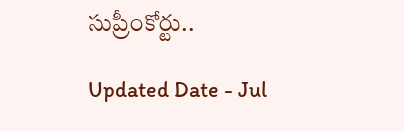సుప్రీంకోర్టు..

Updated Date - Jul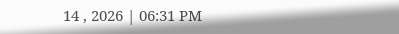14 , 2026 | 06:31 PM